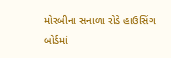મોરબીના સનાળા રોડે હાઉસિંગ બોર્ડમાં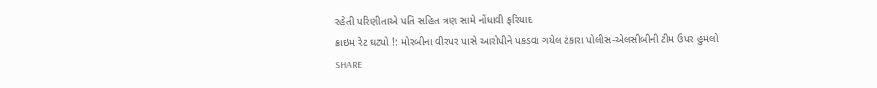રહેતી પરિણીતાએ પતિ સહિત ત્રણ સામે નોંધાવી ફરિયાદ
ક્રાઇમ રેટ ઘટ્યો !: મોરબીના વીરપર પાસે આરોપીને પકડવા ગયેલ ટંકારા પોલીસ-એલસીબીની ટીમ ઉપર હુમલો
SHARE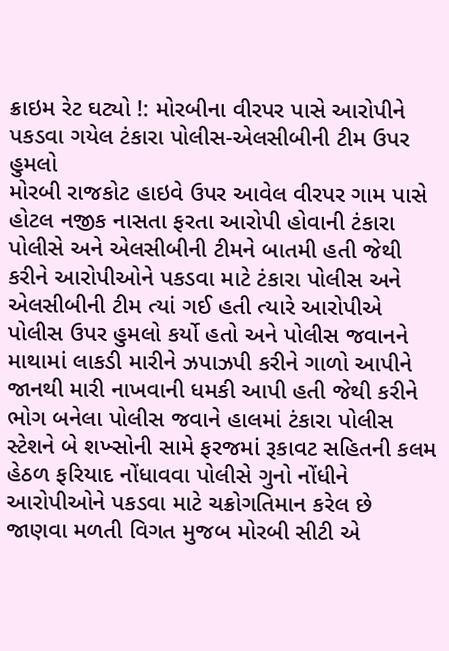ક્રાઇમ રેટ ઘટ્યો !: મોરબીના વીરપર પાસે આરોપીને પકડવા ગયેલ ટંકારા પોલીસ-એલસીબીની ટીમ ઉપર હુમલો
મોરબી રાજકોટ હાઇવે ઉપર આવેલ વીરપર ગામ પાસે હોટલ નજીક નાસતા ફરતા આરોપી હોવાની ટંકારા પોલીસે અને એલસીબીની ટીમને બાતમી હતી જેથી કરીને આરોપીઓને પકડવા માટે ટંકારા પોલીસ અને એલસીબીની ટીમ ત્યાં ગઈ હતી ત્યારે આરોપીએ પોલીસ ઉપર હુમલો કર્યો હતો અને પોલીસ જવાનને માથામાં લાકડી મારીને ઝપાઝપી કરીને ગાળો આપીને જાનથી મારી નાખવાની ધમકી આપી હતી જેથી કરીને ભોગ બનેલા પોલીસ જવાને હાલમાં ટંકારા પોલીસ સ્ટેશને બે શખ્સોની સામે ફરજમાં રૂકાવટ સહિતની કલમ હેઠળ ફરિયાદ નોંધાવવા પોલીસે ગુનો નોંધીને આરોપીઓને પકડવા માટે ચક્રોગતિમાન કરેલ છે
જાણવા મળતી વિગત મુજબ મોરબી સીટી એ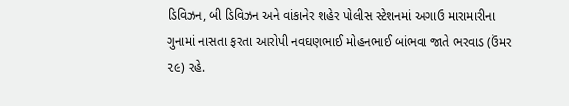ડિવિઝન, બી ડિવિઝન અને વાંકાનેર શહેર પોલીસ સ્ટેશનમાં અગાઉ મારામારીના ગુનામાં નાસતા ફરતા આરોપી નવઘણભાઈ મોહનભાઈ બાંભવા જાતે ભરવાડ (ઉંમર ૨૯) રહે.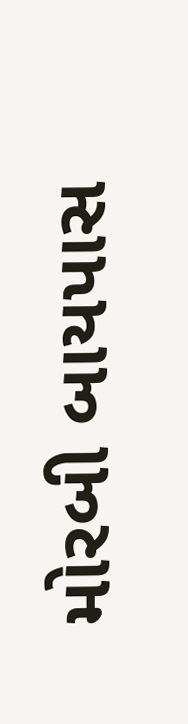મોરબી બાયપાસ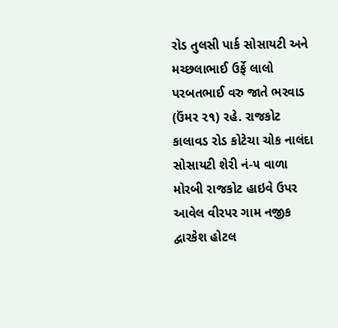રોડ તુલસી પાર્ક સોસાયટી અને મચ્છલાભાઈ ઉર્ફે લાલો પરબતભાઈ વરુ જાતે ભરવાડ (ઉંમર ૨૧) રહે. રાજકોટ કાલાવડ રોડ કોટેચા ચોક નાલંદા સોસાયટી શેરી નં-૫ વાળા મોરબી રાજકોટ હાઇવે ઉપર આવેલ વીરપર ગામ નજીક દ્વારકેશ હોટલ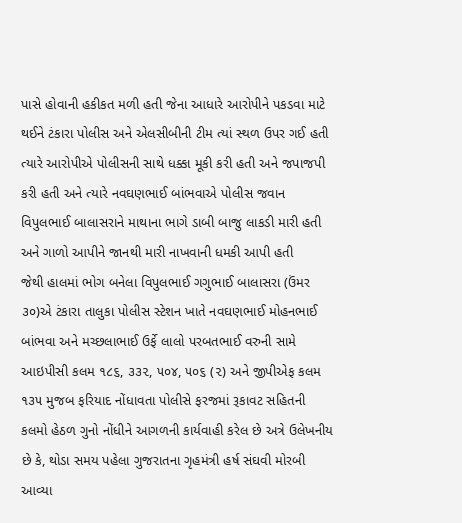પાસે હોવાની હકીકત મળી હતી જેના આધારે આરોપીને પકડવા માટે થઈને ટંકારા પોલીસ અને એલસીબીની ટીમ ત્યાં સ્થળ ઉપર ગઈ હતી ત્યારે આરોપીએ પોલીસની સાથે ધક્કા મૂકી કરી હતી અને જપાજપી કરી હતી અને ત્યારે નવઘણભાઈ બાંભવાએ પોલીસ જવાન વિપુલભાઈ બાલાસરાને માથાના ભાગે ડાબી બાજુ લાકડી મારી હતી અને ગાળો આપીને જાનથી મારી નાખવાની ધમકી આપી હતી
જેથી હાલમાં ભોગ બનેલા વિપુલભાઈ ગગુભાઈ બાલાસરા (ઉંમર ૩૦)એ ટંકારા તાલુકા પોલીસ સ્ટેશન ખાતે નવઘણભાઈ મોહનભાઈ બાંભવા અને મચ્છલાભાઈ ઉર્ફે લાલો પરબતભાઈ વરુની સામે આઇપીસી કલમ ૧૮૬, ૩૩૨, ૫૦૪, ૫૦૬ (૨) અને જીપીએફ કલમ ૧૩૫ મુજબ ફરિયાદ નોંધાવતા પોલીસે ફરજમાં રૂકાવટ સહિતની કલમો હેઠળ ગુનો નોંધીને આગળની કાર્યવાહી કરેલ છે અત્રે ઉલેખનીય છે કે, થોડા સમય પહેલા ગુજરાતના ગૃહમંત્રી હર્ષ સંઘવી મોરબી આવ્યા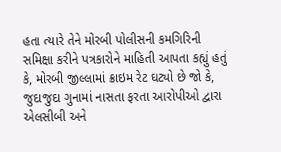હતા ત્યારે તેને મોરબી પોલીસની કમગિરિની સમિક્ષા કરીને પત્રકારોને માહિતી આપતા કહ્યું હતું કે, મોરબી જીલ્લામાં ક્રાઇમ રેટ ઘટ્યો છે જો કે, જુદાજુદા ગુનામાં નાસતા ફરતા આરોપીઓ દ્વારા એલસીબી અને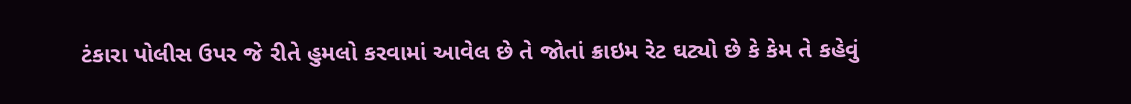ટંકારા પોલીસ ઉપર જે રીતે હુમલો કરવામાં આવેલ છે તે જોતાં ક્રાઇમ રેટ ઘટ્યો છે કે કેમ તે કહેવું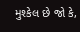મુશ્કેલ છે જો કે,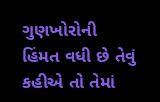ગુણખોરોની હિંમત વધી છે તેવું કહીએ તો તેમાં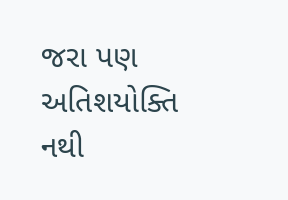જરા પણ અતિશયોક્તિ નથી